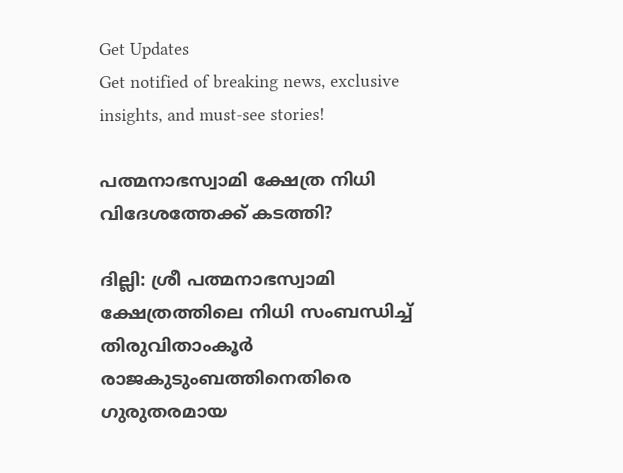Get Updates
Get notified of breaking news, exclusive insights, and must-see stories!

പത്മനാഭസ്വാമി ക്ഷേത്ര നിധി വിദേശത്തേക്ക് കടത്തി?

ദില്ലി: ശ്രീ പത്മനാഭസ്വാമി ക്ഷേത്രത്തിലെ നിധി സംബന്ധിച്ച് തിരുവിതാംകൂര്‍ രാജകുടുംബത്തിനെതിരെ ഗുരുതരമായ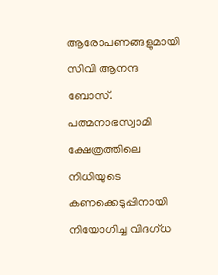ആരോപണങ്ങളുമായി സിവി ആനന്ദ ബോസ്. പത്മനാഭസ്വാമി ക്ഷേത്രത്തിലെ നിധിയുടെ കണക്കെടുപ്പിനായി നിയോഗിച്ച വിദഗ്ധ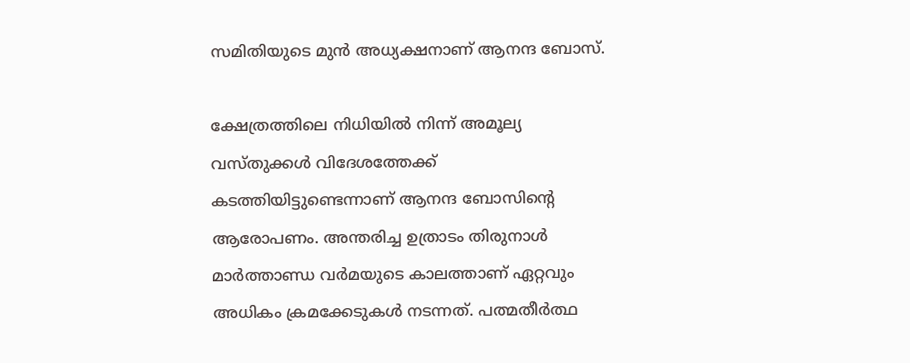സമിതിയുടെ മുന്‍ അധ്യക്ഷനാണ് ആനന്ദ ബോസ്.

ക്ഷേത്രത്തിലെ നിധിയില്‍ നിന്ന് അമൂല്യ വസ്തുക്കള്‍ വിദേശത്തേക്ക് കടത്തിയിട്ടുണ്ടെന്നാണ് ആനന്ദ ബോസിന്റെ ആരോപണം. അന്തരിച്ച ഉത്രാടം തിരുനാള്‍ മാര്‍ത്താണ്ഡ വര്‍മയുടെ കാലത്താണ് ഏറ്റവും അധികം ക്രമക്കേടുകള്‍ നടന്നത്. പത്മതീര്‍ത്ഥ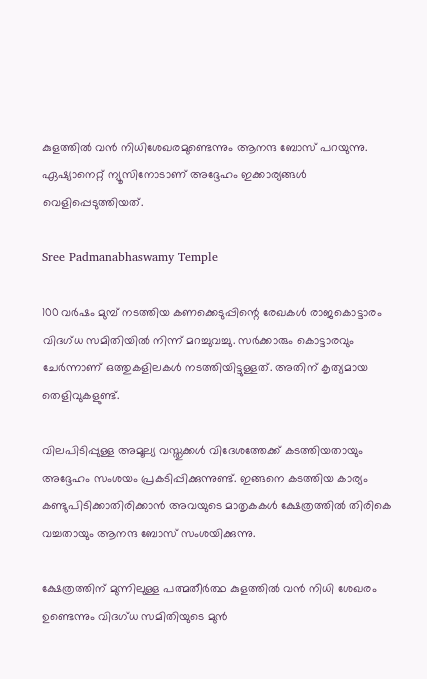കുളത്തില്‍ വന്‍ നിധിശേഖരമുണ്ടെന്നും ആനന്ദ ബോസ് പറയുന്നു. ഏഷ്യാനെറ്റ് ന്യൂസിനോടാണ് അദ്ദേഹം ഇക്കാര്യങ്ങള്‍ വെളിപ്പെടുത്തിയത്.

Sree Padmanabhaswamy Temple

100 വര്‍ഷം മുമ്പ് നടത്തിയ കണക്കെടുപ്പിന്റെ രേഖകള്‍ രാജകൊട്ടാരം വിദഗ്ധ സമിതിയില്‍ നിന്ന് മറച്ചുവച്ചു. സര്‍ക്കാരും കൊട്ടാരവും ചേര്‍ന്നാണ് ഒത്തുകളിലകള്‍ നടത്തിയിട്ടുള്ളത്. അതിന് കൃത്യമായ തെളിവുകളുണ്ട്.

വിലപിടിപ്പുള്ള അമൂല്യ വസ്തുക്കള്‍ വിദേശത്തേക്ക് കടത്തിയതായും അദ്ദേഹം സംശയം പ്രകടിപ്പിക്കുന്നുണ്ട്. ഇങ്ങനെ കടത്തിയ കാര്യം കണ്ടുപിടിക്കാതിരിക്കാന്‍ അവയുടെ മാതൃകകള്‍ ക്ഷേത്രത്തില്‍ തിരികെ വച്ചതായും ആനന്ദ ബോസ് സംശയിക്കുന്നു.

ക്ഷേത്രത്തിന് മുന്നിലുള്ള പത്മതീര്‍ത്ഥ കുളത്തില്‍ വന്‍ നിധി ശേഖരം ഉണ്ടെന്നും വിദഗ്ധ സമിതിയുടെ മുന്‍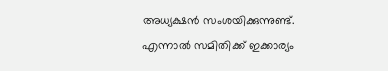അധ്യക്ഷന്‍ സംശയിക്കുന്നുണ്ട്. എന്നാല്‍ സമിതിക്ക് ഇക്കാര്യം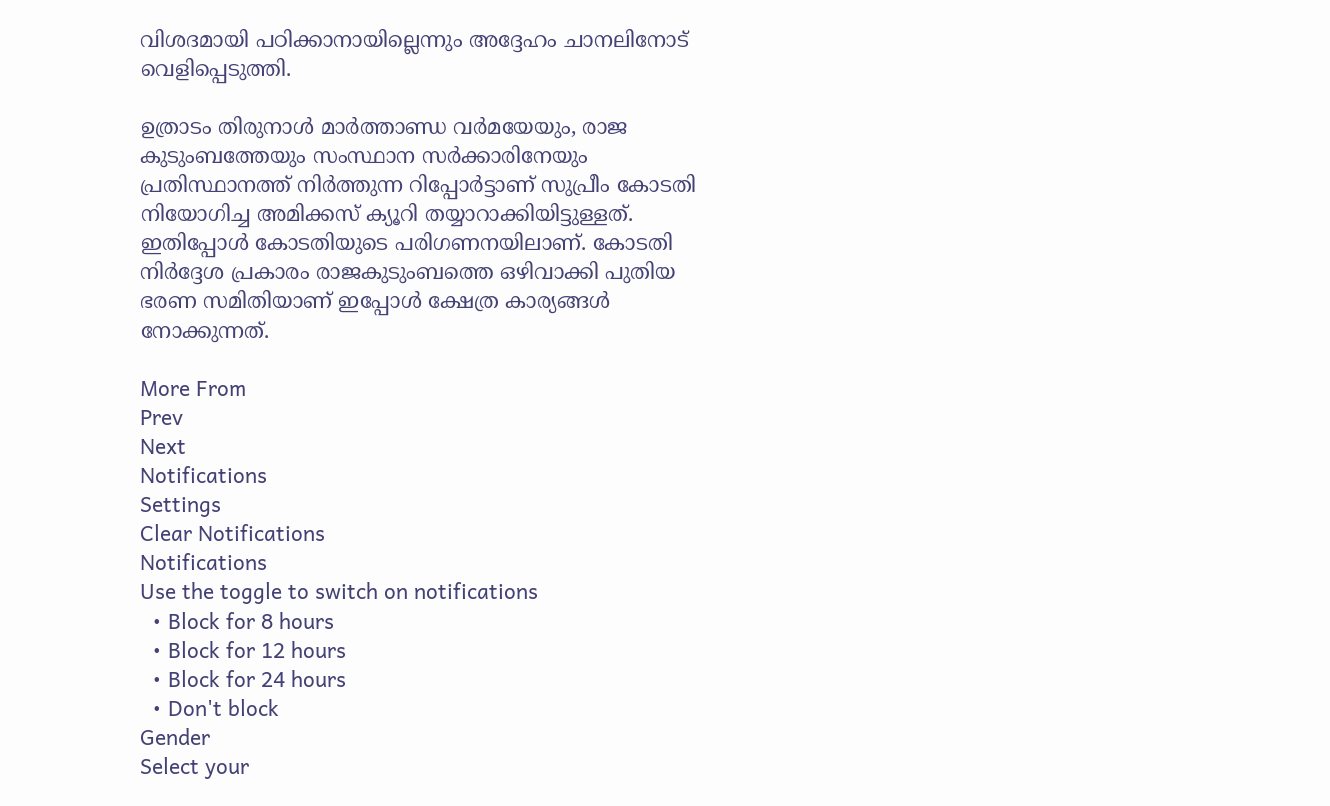വിശദമായി പഠിക്കാനായില്ലെന്നും അദ്ദേഹം ചാനലിനോട് വെളിപ്പെടുത്തി.

ഉത്രാടം തിരുനാള്‍ മാര്‍ത്താണ്ഡ വര്‍മയേയും, രാജ കുടുംബത്തേയും സംസ്ഥാന സര്‍ക്കാരിനേയും പ്രതിസ്ഥാനത്ത് നിര്‍ത്തുന്ന റിപ്പോര്‍ട്ടാണ് സുപ്രീം കോടതി നിയോഗിച്ച അമിക്കസ് ക്യൂറി തയ്യാറാക്കിയിട്ടുള്ളത്. ഇതിപ്പോള്‍ കോടതിയുടെ പരിഗണനയിലാണ്. കോടതി നിര്‍ദ്ദേശ പ്രകാരം രാജകുടുംബത്തെ ഒഴിവാക്കി പുതിയ ഭരണ സമിതിയാണ് ഇപ്പോള്‍ ക്ഷേത്ര കാര്യങ്ങള്‍ നോക്കുന്നത്.

More From
Prev
Next
Notifications
Settings
Clear Notifications
Notifications
Use the toggle to switch on notifications
  • Block for 8 hours
  • Block for 12 hours
  • Block for 24 hours
  • Don't block
Gender
Select your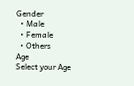Gender
  • Male
  • Female
  • Others
Age
Select your Age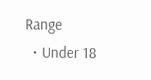Range
  • Under 18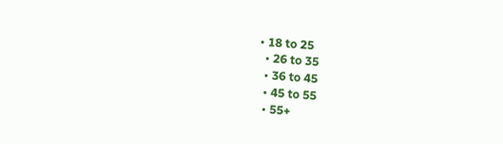• 18 to 25
  • 26 to 35
  • 36 to 45
  • 45 to 55
  • 55+